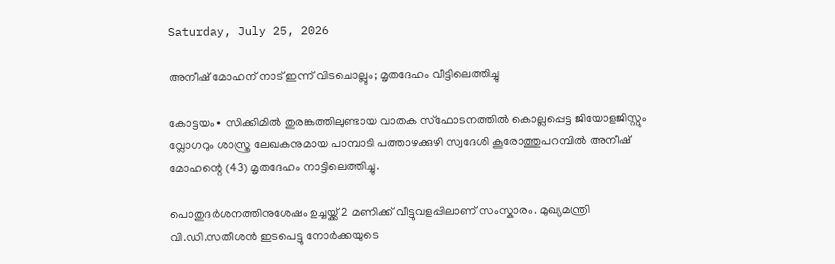Saturday, July 25, 2026

അനീഷ് മോഹന് നാട് ഇന്ന് വിടചൊല്ലും; മൃതദേഹം വീട്ടിലെത്തിച്ചു

കോട്ടയം∙ സിക്കിമിൽ തുരങ്കത്തിലുണ്ടായ വാതക സ്ഫോടനത്തിൽ കൊല്ലപ്പെട്ട ജിയോളജിസ്റ്റും വ്ലോഗറും ശാസ്ത്ര ലേഖകനുമായ പാമ്പാടി പത്താഴക്കുഴി സ്വദേശി കൂരോത്തുപറമ്പിൽ അനീഷ് മോഹന്റെ (43) മൃതദേഹം നാട്ടിലെത്തിച്ചു.

പൊതുദർശനത്തിനുശേഷം ഉച്ചയ്ക്ക് 2 മണിക്ക് വീട്ടുവളപ്പിലാണ് സംസ്കാരം. മുഖ്യമന്ത്രി വി.ഡി.സതീശൻ ഇടപെട്ടു നോർക്കയുടെ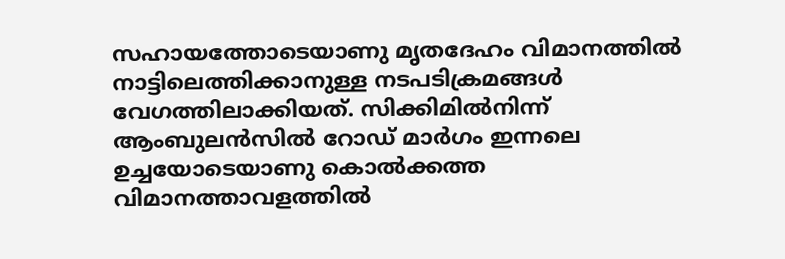സഹായത്തോടെയാണു മൃതദേഹം വിമാനത്തിൽ നാട്ടിലെത്തിക്കാനുള്ള നടപടിക്രമങ്ങൾ വേഗത്തിലാക്കിയത്. സിക്കിമിൽനിന്ന് ആംബുലൻസിൽ റോഡ് മാർഗം ഇന്നലെ ഉച്ചയോടെയാണു കൊൽക്കത്ത വിമാനത്താവളത്തിൽ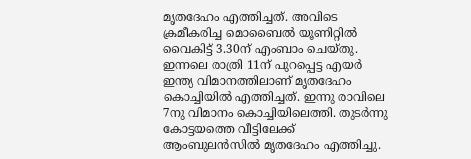മൃതദേഹം എത്തിച്ചത്. അവിടെ ക്രമീകരിച്ച മൊബൈൽ യൂണിറ്റിൽ വൈകിട്ട് 3.30ന് എംബാം ചെയ്തു. ഇന്നലെ രാത്രി 11ന് പുറപ്പെട്ട എയർ ഇന്ത്യ വിമാനത്തിലാണ് മൃതദേഹം കൊച്ചിയിൽ എത്തിച്ചത്. ഇന്നു രാവിലെ 7നു വിമാനം കൊച്ചിയിലെത്തി. തുടർന്നു കോട്ടയത്തെ വീട്ടിലേക്ക് ആംബുലൻസിൽ മൃതദേഹം എത്തിച്ചു.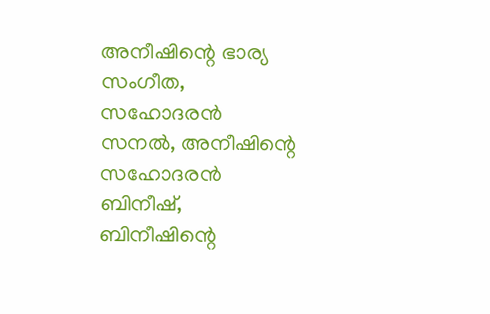അനീഷിന്റെ ഭാര്യ സംഗീത, സഹോദരൻ സനൽ, അനീഷിന്റെ സഹോദരൻ ബിനീഷ്, ബിനീഷിന്റെ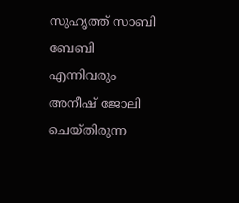സുഹൃത്ത് സാബി ബേബി എന്നിവരും അനീഷ് ജോലി ചെയ്തിരുന്ന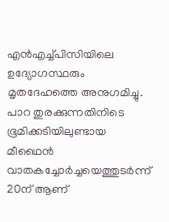എൻഎച്ച്പിസിയിലെ ഉദ്യോഗസ്ഥരും മൃതദേഹത്തെ അനുഗമിച്ചു. പാറ തുരക്കുന്നതിനിടെ ഭൂമിക്കടിയിലുണ്ടായ മീഥൈൻ വാതകച്ചോർച്ചയെത്തുടർന്ന് 20ന് ആണ്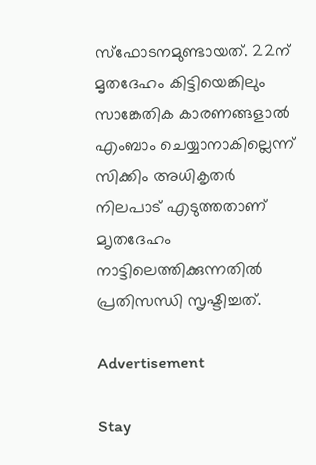സ്ഫോടനമുണ്ടായത്. 22ന് മൃതദേഹം കിട്ടിയെങ്കിലും സാങ്കേതിക കാരണങ്ങളാൽ എംബാം ചെയ്യാനാകില്ലെന്ന് സിക്കിം അധികൃതർ നിലപാട് എടുത്തതാണ് മ‍ൃതദേഹം നാട്ടിലെത്തിക്കുന്നതിൽ പ്രതിസന്ധി സൃഷ്ടിച്ചത്.

Advertisement

Stay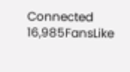Connected
16,985FansLike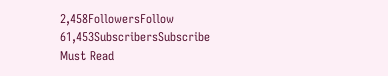2,458FollowersFollow
61,453SubscribersSubscribe
Must Read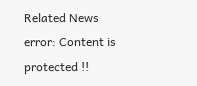Related News
error: Content is protected !!